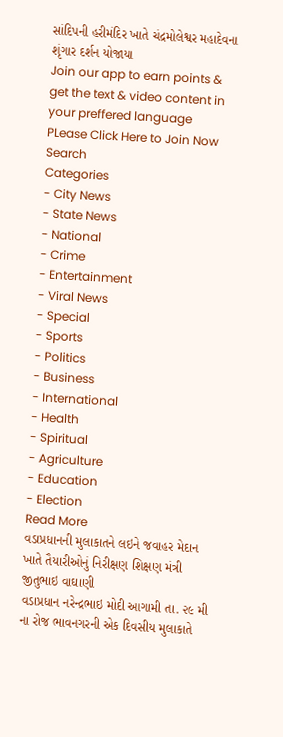સાંદિપની હરીમંદિર ખાતે ચંદ્રમોલેશ્વર મહાદેવના શૃંગાર દર્શન યોજાયા
Join our app to earn points & get the text & video content in your preffered language
PLease Click Here to Join Now
Search
Categories
- City News
- State News
- National
- Crime
- Entertainment
- Viral News
- Special
- Sports
- Politics
- Business
- International
- Health
- Spiritual
- Agriculture
- Education
- Election
Read More
વડાપ્રધાનની મુલાકાતને લઇને જવાહર મેદાન ખાતે તૈયારીઓનું નિરીક્ષણ શિક્ષણ મંત્રી જીતુભાઇ વાઘાણી
વડાપ્રધાન નરેન્દ્રભાઇ મોદી આગામી તા. ૨૯ મી ના રોજ ભાવનગરની એક દિવસીય મુલાકાતે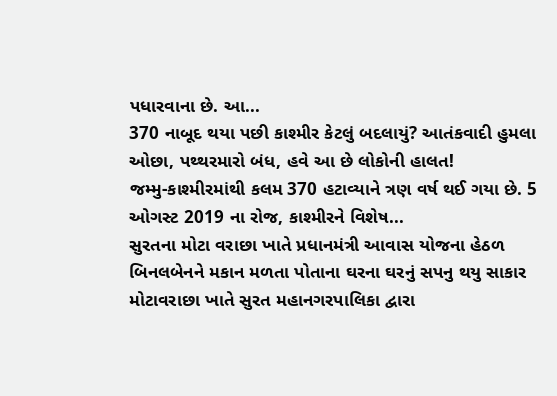પધારવાના છે. આ...
370 નાબૂદ થયા પછી કાશ્મીર કેટલું બદલાયું? આતંકવાદી હુમલા ઓછા, પથ્થરમારો બંધ, હવે આ છે લોકોની હાલત!
જમ્મુ-કાશ્મીરમાંથી કલમ 370 હટાવ્યાને ત્રણ વર્ષ થઈ ગયા છે. 5 ઓગસ્ટ 2019 ના રોજ, કાશ્મીરને વિશેષ...
સુરતના મોટા વરાછા ખાતે પ્રધાનમંત્રી આવાસ યોજના હેઠળ બિનલબેનને મકાન મળતા પોતાના ઘરના ઘરનું સપનુ થયુ સાકાર
મોટાવરાછા ખાતે સુરત મહાનગરપાલિકા દ્વારા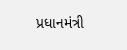પ્રધાનમંત્રી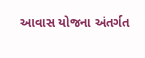આવાસ યોજના અંતર્ગત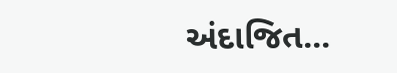અંદાજિત...